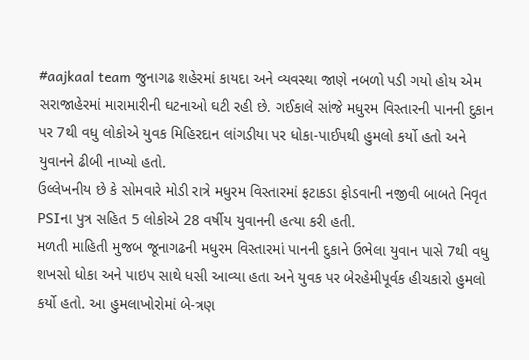#aajkaal team જુનાગઢ શહેરમાં કાયદા અને વ્યવસ્થા જાણે નબળો પડી ગયો હોય એમ સરાજાહેરમાં મારામારીની ઘટનાઓ ઘટી રહી છે. ગઈકાલે સાંજે મધુરમ વિસ્તારની પાનની દુકાન પર 7થી વધુ લોકોએ યુવક મિહિરદાન લાંગડીયા પર ધોકા-પાઈપથી હુમલો કર્યો હતો અને યુવાનને ઢીબી નાખ્યો હતો.
ઉલ્લેખનીય છે કે સોમવારે મોડી રાત્રે મધુરમ વિસ્તારમાં ફટાકડા ફોડવાની નજીવી બાબતે નિવૃત PSIના પુત્ર સહિત 5 લોકોએ 28 વર્ષીય યુવાનની હત્યા કરી હતી.
મળતી માહિતી મુજબ જૂનાગઢની મધુરમ વિસ્તારમાં પાનની દુકાને ઉભેલા યુવાન પાસે 7થી વધુ શખસો ધોકા અને પાઇપ સાથે ધસી આવ્યા હતા અને યુવક પર બેરહેમીપૂર્વક હીચકારો હુમલો કર્યો હતો. આ હુમલાખોરોમાં બે-ત્રણ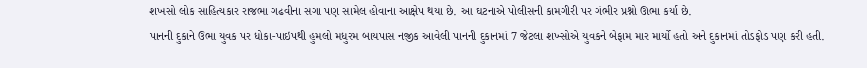શખસો લોક સાહિત્યકાર રાજભા ગઢવીના સગા પણ સામેલ હોવાના આક્ષેપ થયા છે. આ ઘટનાએ પોલીસની કામગીરી પર ગંભીર પ્રશ્નો ઊભા કર્યા છે.
પાનની દુકાને ઉભા યુવક પર ધોકા-પાઇપથી હુમલો મધુરમ બાયપાસ નજીક આવેલી પાનની દુકાનમાં 7 જેટલા શખ્સોએ યુવકને બેફામ માર માર્યો હતો અને દુકાનમાં તોડફોડ પણ કરી હતી.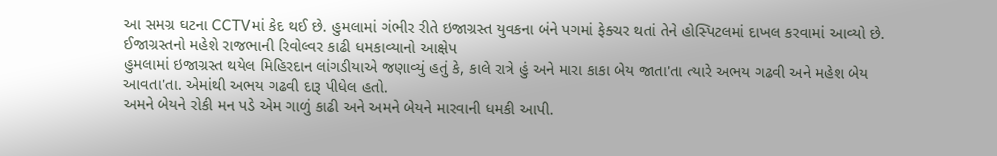આ સમગ્ર ઘટના CCTVમાં કેદ થઈ છે. હુમલામાં ગંભીર રીતે ઇજાગ્રસ્ત યુવકના બંને પગમાં ફેક્ચર થતાં તેને હોસ્પિટલમાં દાખલ કરવામાં આવ્યો છે.
ઈજાગ્રસ્તનો મહેશે રાજભાની રિવોલ્વર કાઢી ધમકાવ્યાનો આક્ષેપ
હુમલામાં ઇજાગ્રસ્ત થયેલ મિહિરદાન લાંગડીયાએ જણાવ્યું હતું કે, કાલે રાત્રે હું અને મારા કાકા બેય જાતા'તા ત્યારે અભય ગઢવી અને મહેશ બેય આવતા'તા. એમાંથી અભય ગઢવી દારૂ પીધેલ હતો.
અમને બેયને રોકી મન પડે એમ ગાળું કાઢી અને અમને બેયને મારવાની ધમકી આપી.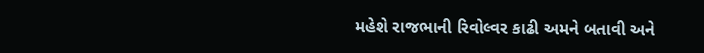મહેશે રાજભાની રિવોલ્વર કાઢી અમને બતાવી અને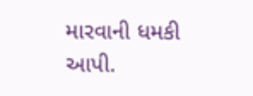મારવાની ધમકી આપી.